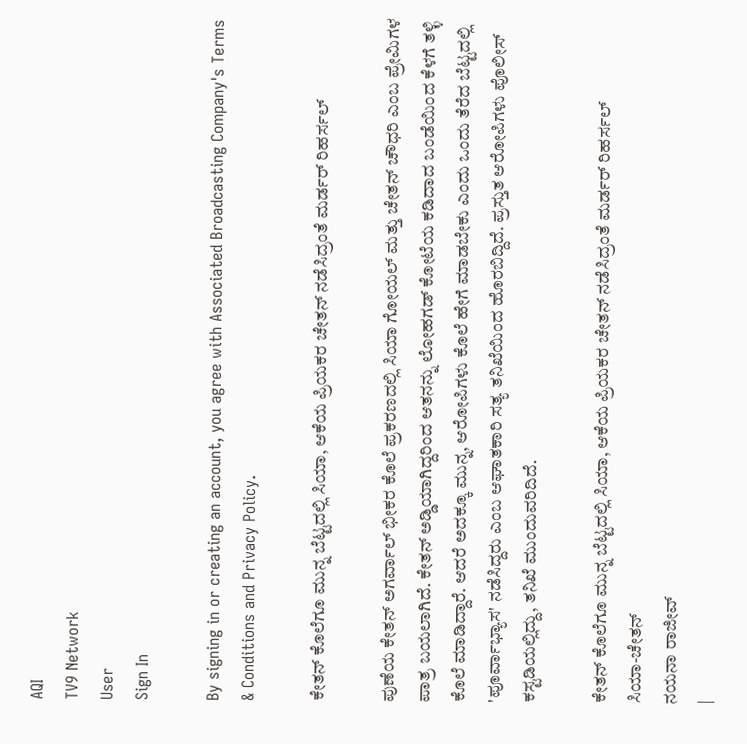AQI
TV9 Network
User
Sign In

By signing in or creating an account, you agree with Associated Broadcasting Company's Terms & Conditions and Privacy Policy.

ಕೇತನ್ ಕೊಲೆಗೂ ಮುನ್ನ ಬೆಟ್ಟದಲ್ಲಿ ಸಿಯಾ, ಆಕೆಯ ಪ್ರಿಯಕರ ಚೇತನ್ ನಡೆಸಿದ್ರಂತೆ ಮರ್ಡರ್ ರಿಹರ್ಸಲ್

ಪುಣೆಯ ಕೇತನ್ ಅಗರ್ವಾಲ್ ಭೀಕರ ಕೊಲೆ ಪ್ರಕರಣದಲ್ಲಿ ಸಿಯಾ ಗೋಯಲ್ ಮತ್ತು ಚೇತನ್ ಚೌಧರಿ ಎಂಬ ಪ್ರೇಮಿಗಳ ಪಾತ್ರ ಬಯಲಾಗಿದೆ. ಕೇತನ್‌ ಅಡ್ಡಿಯಾಗಿದ್ದರಿಂದ ಆತನನ್ನು ಲೋಹಗಡ್ ಕೋಟೆಯ ಕಡಿದಾದ ಬಂಡೆಯಿಂದ ಕೆಳಗೆ ತಳ್ಳಿ ಕೊಲೆ ಮಾಡಿದ್ದಾರೆ. ಆದರೆ ಅದಕ್ಕೂ ಮುನ್ನ, ಆರೋಪಿಗಳು ಕೊಲೆ ಹೇಗೆ ಮಾಡಬೇಕು ಎಂದು ಒಂದು ತೆರೆದ ಬೆಟ್ಟದಲ್ಲಿ 'ಪೂರ್ವಾಭ್ಯಾಸ' ನಡೆಸಿದ್ದರು ಎಂಬ ಆಘಾತಕಾರಿ ಸತ್ಯ ತನಿಖೆಯಿಂದ ಹೊರಬಿದ್ದಿದೆ. ಪ್ರಸ್ತುತ ಆರೋಪಿಗಳು ಪೊಲೀಸ್ ಕಸ್ಟಡಿಯಲ್ಲಿದ್ದು, ತನಿಖೆ ಮುಂದುವರಿದಿದೆ.

ಕೇತನ್ ಕೊಲೆಗೂ ಮುನ್ನ ಬೆಟ್ಟದಲ್ಲಿ ಸಿಯಾ, ಆಕೆಯ ಪ್ರಿಯಕರ ಚೇತನ್ ನಡೆಸಿದ್ರಂತೆ ಮರ್ಡರ್ ರಿಹರ್ಸಲ್
ಸಿಯಾ-ಚೇತನ್
ನಯನಾ ರಾಜೀವ್
|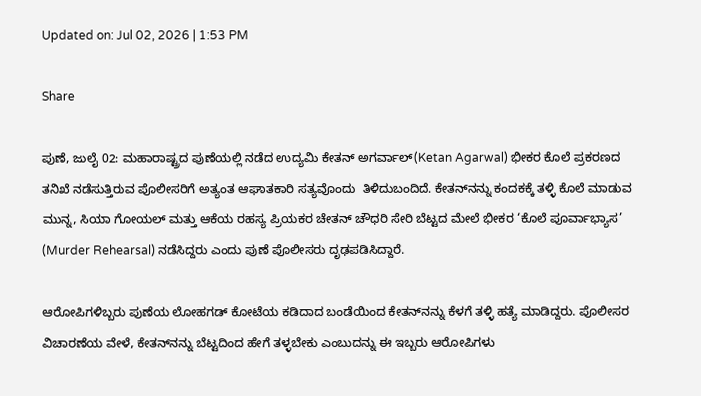Updated on: Jul 02, 2026 | 1:53 PM

Share

ಪುಣೆ, ಜುಲೈ 02: ಮಹಾರಾಷ್ಟ್ರದ ಪುಣೆಯಲ್ಲಿ ನಡೆದ ಉದ್ಯಮಿ ಕೇತನ್ ಅಗರ್ವಾಲ್(Ketan Agarwal) ಭೀಕರ ಕೊಲೆ ಪ್ರಕರಣದ ತನಿಖೆ ನಡೆಸುತ್ತಿರುವ ಪೊಲೀಸರಿಗೆ ಅತ್ಯಂತ ಆಘಾತಕಾರಿ ಸತ್ಯವೊಂದು  ತಿಳಿದುಬಂದಿದೆ. ಕೇತನ್‌ನನ್ನು ಕಂದಕಕ್ಕೆ ತಳ್ಳಿ ಕೊಲೆ ಮಾಡುವ ಮುನ್ನ, ಸಿಯಾ ಗೋಯಲ್ ಮತ್ತು ಆಕೆಯ ರಹಸ್ಯ ಪ್ರಿಯಕರ ಚೇತನ್ ಚೌಧರಿ ಸೇರಿ ಬೆಟ್ಟದ ಮೇಲೆ ಭೀಕರ ‘ಕೊಲೆ ಪೂರ್ವಾಭ್ಯಾಸ’ (Murder Rehearsal) ನಡೆಸಿದ್ದರು ಎಂದು ಪುಣೆ ಪೊಲೀಸರು ದೃಢಪಡಿಸಿದ್ದಾರೆ.

ಆರೋಪಿಗಳಿಬ್ಬರು ಪುಣೆಯ ಲೋಹಗಡ್ ಕೋಟೆಯ ಕಡಿದಾದ ಬಂಡೆಯಿಂದ ಕೇತನ್‌ನನ್ನು ಕೆಳಗೆ ತಳ್ಳಿ ಹತ್ಯೆ ಮಾಡಿದ್ದರು. ಪೊಲೀಸರ ವಿಚಾರಣೆಯ ವೇಳೆ, ಕೇತನ್‌ನನ್ನು ಬೆಟ್ಟದಿಂದ ಹೇಗೆ ತಳ್ಳಬೇಕು ಎಂಬುದನ್ನು ಈ ಇಬ್ಬರು ಆರೋಪಿಗಳು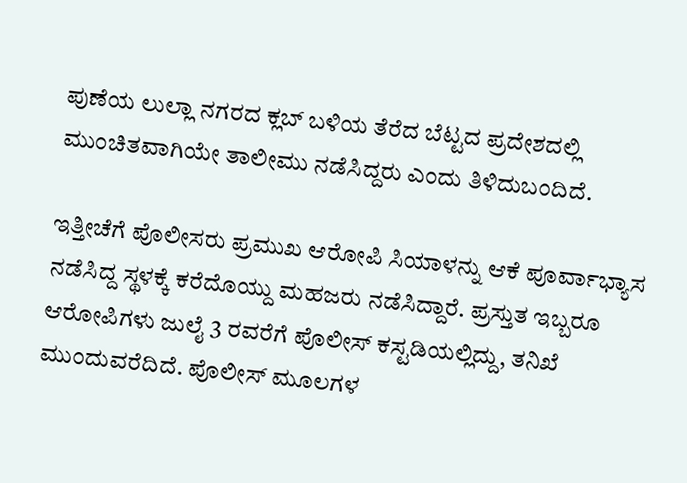ಪುಣೆಯ ಲುಲ್ಲಾ ನಗರದ ಕ್ಲಬ್ ಬಳಿಯ ತೆರೆದ ಬೆಟ್ಟದ ಪ್ರದೇಶದಲ್ಲಿ ಮುಂಚಿತವಾಗಿಯೇ ತಾಲೀಮು ನಡೆಸಿದ್ದರು ಎಂದು ತಿಳಿದುಬಂದಿದೆ.

ಇತ್ತೀಚೆಗೆ ಪೊಲೀಸರು ಪ್ರಮುಖ ಆರೋಪಿ ಸಿಯಾಳನ್ನು ಆಕೆ ಪೂರ್ವಾಭ್ಯಾಸ ನಡೆಸಿದ್ದ ಸ್ಥಳಕ್ಕೆ ಕರೆದೊಯ್ದು ಮಹಜರು ನಡೆಸಿದ್ದಾರೆ. ಪ್ರಸ್ತುತ ಇಬ್ಬರೂ ಆರೋಪಿಗಳು ಜುಲೈ 3 ರವರೆಗೆ ಪೊಲೀಸ್ ಕಸ್ಟಡಿಯಲ್ಲಿದ್ದು, ತನಿಖೆ ಮುಂದುವರೆದಿದೆ. ಪೊಲೀಸ್ ಮೂಲಗಳ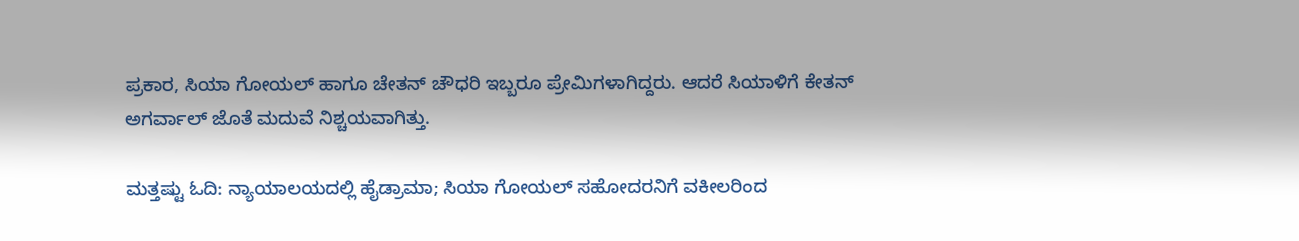ಪ್ರಕಾರ, ಸಿಯಾ ಗೋಯಲ್ ಹಾಗೂ ಚೇತನ್ ಚೌಧರಿ ಇಬ್ಬರೂ ಪ್ರೇಮಿಗಳಾಗಿದ್ದರು. ಆದರೆ ಸಿಯಾಳಿಗೆ ಕೇತನ್ ಅಗರ್ವಾಲ್ ಜೊತೆ ಮದುವೆ ನಿಶ್ಚಯವಾಗಿತ್ತು.

ಮತ್ತಷ್ಟು ಓದಿ: ನ್ಯಾಯಾಲಯದಲ್ಲಿ ಹೈಡ್ರಾಮಾ; ಸಿಯಾ ಗೋಯಲ್ ಸಹೋದರನಿಗೆ ವಕೀಲರಿಂದ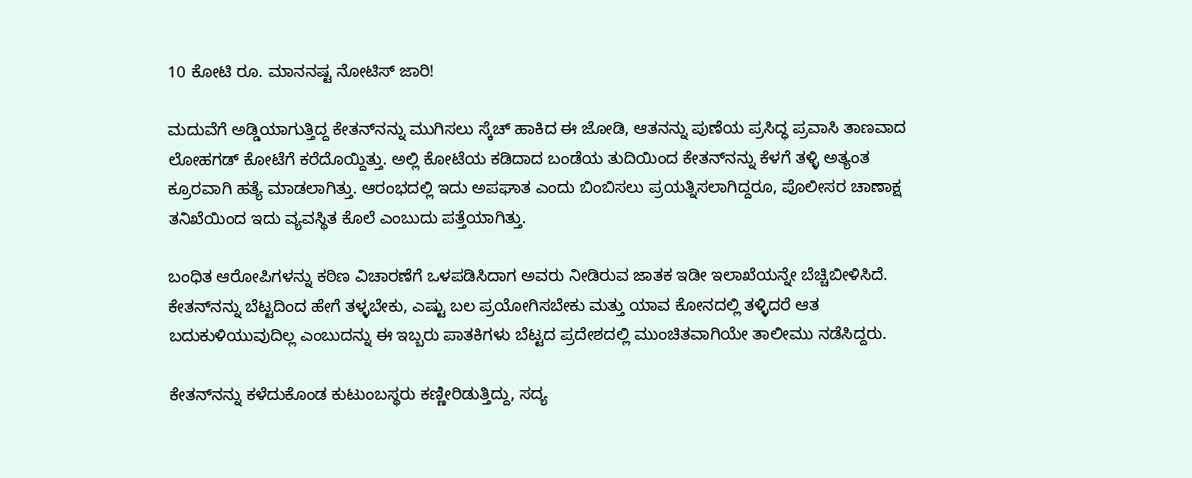10 ಕೋಟಿ ರೂ. ಮಾನನಷ್ಟ ನೋಟಿಸ್ ಜಾರಿ!

ಮದುವೆಗೆ ಅಡ್ಡಿಯಾಗುತ್ತಿದ್ದ ಕೇತನ್‌ನನ್ನು ಮುಗಿಸಲು ಸ್ಕೆಚ್ ಹಾಕಿದ ಈ ಜೋಡಿ, ಆತನನ್ನು ಪುಣೆಯ ಪ್ರಸಿದ್ಧ ಪ್ರವಾಸಿ ತಾಣವಾದ ಲೋಹಗಡ್ ಕೋಟೆಗೆ ಕರೆದೊಯ್ದಿತ್ತು. ಅಲ್ಲಿ ಕೋಟೆಯ ಕಡಿದಾದ ಬಂಡೆಯ ತುದಿಯಿಂದ ಕೇತನ್‌ನನ್ನು ಕೆಳಗೆ ತಳ್ಳಿ ಅತ್ಯಂತ ಕ್ರೂರವಾಗಿ ಹತ್ಯೆ ಮಾಡಲಾಗಿತ್ತು. ಆರಂಭದಲ್ಲಿ ಇದು ಅಪಘಾತ ಎಂದು ಬಿಂಬಿಸಲು ಪ್ರಯತ್ನಿಸಲಾಗಿದ್ದರೂ, ಪೊಲೀಸರ ಚಾಣಾಕ್ಷ ತನಿಖೆಯಿಂದ ಇದು ವ್ಯವಸ್ಥಿತ ಕೊಲೆ ಎಂಬುದು ಪತ್ತೆಯಾಗಿತ್ತು.

ಬಂಧಿತ ಆರೋಪಿಗಳನ್ನು ಕಠಿಣ ವಿಚಾರಣೆಗೆ ಒಳಪಡಿಸಿದಾಗ ಅವರು ನೀಡಿರುವ ಜಾತಕ ಇಡೀ ಇಲಾಖೆಯನ್ನೇ ಬೆಚ್ಚಿಬೀಳಿಸಿದೆ. ಕೇತನ್‌ನನ್ನು ಬೆಟ್ಟದಿಂದ ಹೇಗೆ ತಳ್ಳಬೇಕು, ಎಷ್ಟು ಬಲ ಪ್ರಯೋಗಿಸಬೇಕು ಮತ್ತು ಯಾವ ಕೋನದಲ್ಲಿ ತಳ್ಳಿದರೆ ಆತ ಬದುಕುಳಿಯುವುದಿಲ್ಲ ಎಂಬುದನ್ನು ಈ ಇಬ್ಬರು ಪಾತಕಿಗಳು ಬೆಟ್ಟದ ಪ್ರದೇಶದಲ್ಲಿ ಮುಂಚಿತವಾಗಿಯೇ ತಾಲೀಮು ನಡೆಸಿದ್ದರು.

ಕೇತನ್‌ನನ್ನು ಕಳೆದುಕೊಂಡ ಕುಟುಂಬಸ್ಥರು ಕಣ್ಣೀರಿಡುತ್ತಿದ್ದು, ಸದ್ಯ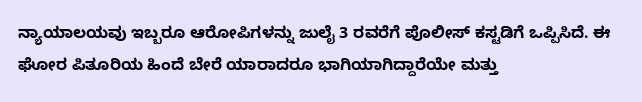ನ್ಯಾಯಾಲಯವು ಇಬ್ಬರೂ ಆರೋಪಿಗಳನ್ನು ಜುಲೈ 3 ರವರೆಗೆ ಪೊಲೀಸ್ ಕಸ್ಟಡಿಗೆ ಒಪ್ಪಿಸಿದೆ. ಈ ಘೋರ ಪಿತೂರಿಯ ಹಿಂದೆ ಬೇರೆ ಯಾರಾದರೂ ಭಾಗಿಯಾಗಿದ್ದಾರೆಯೇ ಮತ್ತು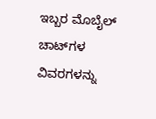ಇಬ್ಬರ ಮೊಬೈಲ್ ಚಾಟ್‌ಗಳ ವಿವರಗಳನ್ನು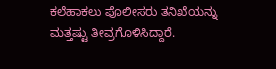ಕಲೆಹಾಕಲು ಪೊಲೀಸರು ತನಿಖೆಯನ್ನು ಮತ್ತಷ್ಟು ತೀವ್ರಗೊಳಿಸಿದ್ದಾರೆ.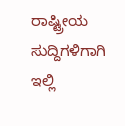ರಾಷ್ಟ್ರೀಯ ಸುದ್ದಿಗಳಿಗಾಗಿ ಇಲ್ಲಿ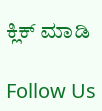ಕ್ಲಿಕ್ ಮಾಡಿ

Follow Us